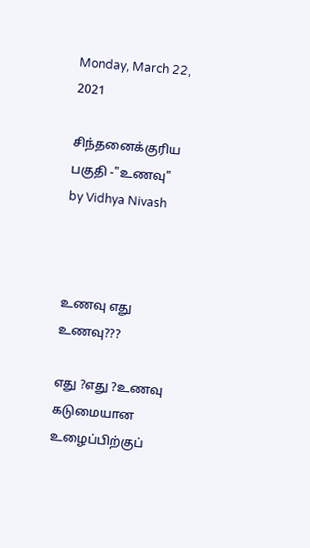Monday, March 22, 2021

சிந்தனைக்குரிய பகுதி -"உணவு" by Vidhya Nivash



உணவு எது உணவு???

எது ?எது ?உணவு கடுமையான உழைப்பிற்குப்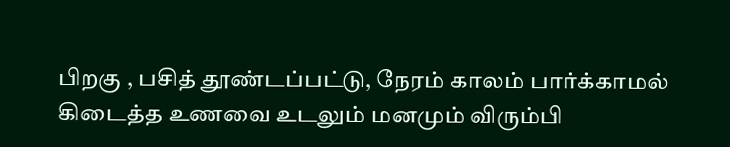பிறகு , பசித் தூண்டப்பட்டு, நேரம் காலம் பார்க்காமல் கிடைத்த உணவை உடலும் மனமும் விரும்பி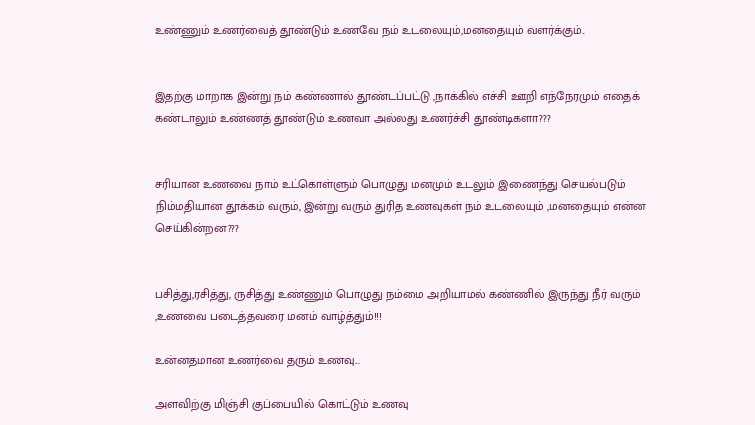உண்ணும் உணர்வைத் தூண்டும் உணவே நம் உடலையும்,மனதையும் வளர்க்கும்..


இதற்கு மாறாக இன்று நம் கண்ணால் தூண்டப்பட்டு ,நாக்கில் எச்சி ஊறி எந்நேரமும் எதைக் கண்டாலும் உண்ணத் தூண்டும் உணவா அல்லது உணர்ச்சி தூண்டிகளா???


சரியான உணவை நாம் உட்கொள்ளும் பொழுது மனமும் உடலும் இணைந்து செயல்படும் நிம்மதியான தூக்கம் வரும், இன்று வரும் துரித உணவுகள் நம் உடலையும் ,மனதையும் என்ன செய்கின்றன???


பசித்து,ரசித்து, ருசித்து உண்ணும் பொழுது நம்மை அறியாமல் கண்ணில் இருந்து நீர் வரும் ,உணவை படைத்தவரை மனம் வாழ்த்தும்!!!

உன்னதமான உணர்வை தரும் உணவு...

அளவிற்கு மிஞ்சி குப்பையில் கொட்டும் உணவு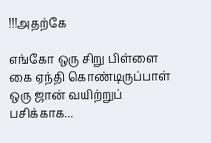!!!அதற்கே

எங்கோ ஒரு சிறு பிள்ளை கை ஏந்தி கொண்டிருப்பாள் ஒரு ஜான் வயிற்றுப் பசிக்காக...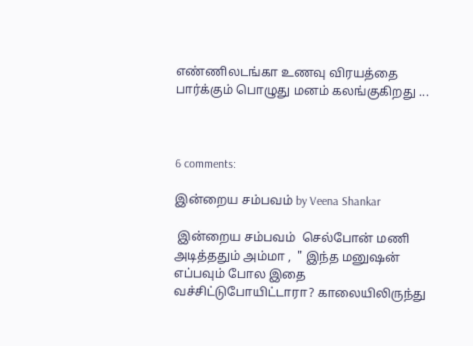எண்ணிலடங்கா உணவு விரயத்தை பார்க்கும் பொழுது மனம் கலங்குகிறது ...



6 comments:

இன்றைய சம்பவம் by Veena Shankar

 இன்றைய சம்பவம்  செல்போன் மணி அடித்ததும் அம்மா ,  " இந்த மனுஷன் எப்பவும் போல இதை வச்சிட்டுபோயிட்டாரா? காலையிலிருந்து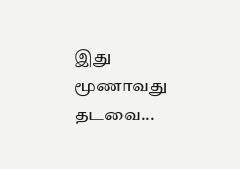இது மூணாவது தடவை...